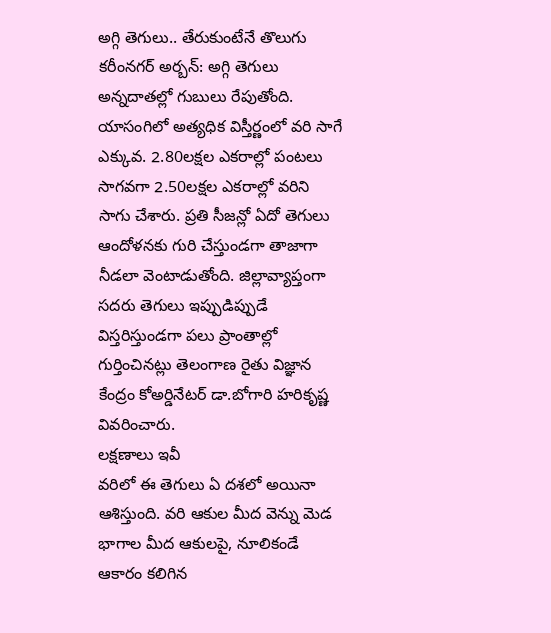అగ్గి తెగులు.. తేరుకుంటేనే తొలుగు
కరీంనగర్ అర్బన్: అగ్గి తెగులు అన్నదాతల్లో గుబులు రేపుతోంది. యాసంగిలో అత్యధిక విస్తీర్ణంలో వరి సాగే ఎక్కువ. 2.80లక్షల ఎకరాల్లో పంటలు సాగవగా 2.50లక్షల ఎకరాల్లో వరిని సాగు చేశారు. ప్రతి సీజన్లో ఏదో తెగులు ఆందోళనకు గురి చేస్తుండగా తాజాగా నీడలా వెంటాడుతోంది. జిల్లావ్యాప్తంగా సదరు తెగులు ఇప్పుడిప్పుడే విస్తరిస్తుండగా పలు ప్రాంతాల్లో గుర్తించినట్లు తెలంగాణ రైతు విజ్ఞాన కేంద్రం కోఅర్డినేటర్ డా.బోగారి హరికృష్ణ వివరించారు.
లక్షణాలు ఇవీ
వరిలో ఈ తెగులు ఏ దశలో అయినా ఆశిస్తుంది. వరి ఆకుల మీద వెన్ను మెడ భాగాల మీద ఆకులపై, నూలికండే ఆకారం కలిగిన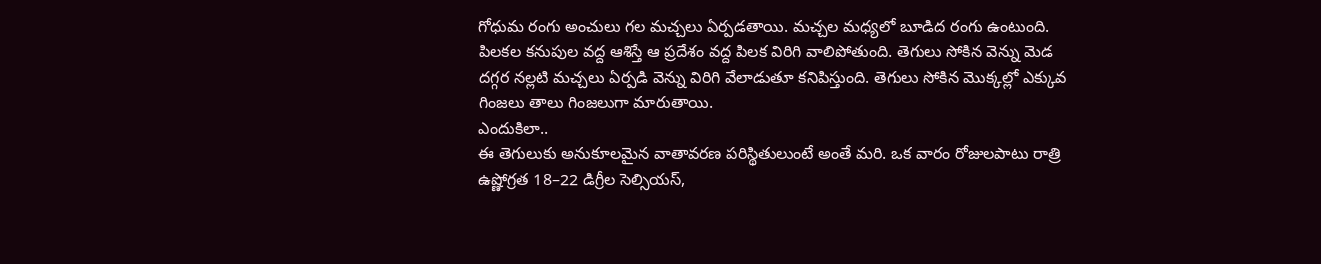గోధుమ రంగు అంచులు గల మచ్చలు ఏర్పడతాయి. మచ్చల మధ్యలో బూడిద రంగు ఉంటుంది. పిలకల కనుపుల వద్ద ఆశిస్తే ఆ ప్రదేశం వద్ద పిలక విరిగి వాలిపోతుంది. తెగులు సోకిన వెన్ను మెడ దగ్గర నల్లటి మచ్చలు ఏర్పడి వెన్ను విరిగి వేలాడుతూ కనిపిస్తుంది. తెగులు సోకిన మొక్కల్లో ఎక్కువ గింజలు తాలు గింజలుగా మారుతాయి.
ఎందుకిలా..
ఈ తెగులుకు అనుకూలమైన వాతావరణ పరిస్థితులుంటే అంతే మరి. ఒక వారం రోజులపాటు రాత్రి ఉష్ణోగ్రత 18–22 డిగ్రీల సెల్సియస్,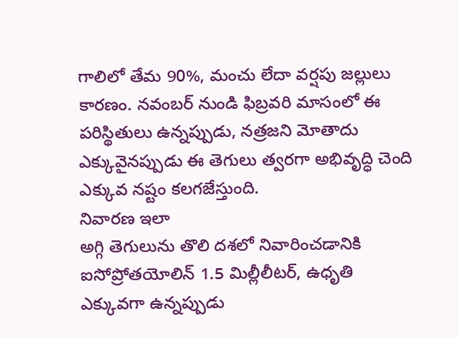గాలిలో తేమ 90%, మంచు లేదా వర్షపు జల్లులు కారణం. నవంబర్ నుండి ఫిబ్రవరి మాసంలో ఈ పరిస్థితులు ఉన్నప్పుడు, నత్రజని మోతాదు ఎక్కువైనప్పుడు ఈ తెగులు త్వరగా అభివృద్ధి చెంది ఎక్కువ నష్టం కలగజేస్తుంది.
నివారణ ఇలా
అగ్గి తెగులును తొలి దశలో నివారించడానికి ఐసోప్రోతయోలిన్ 1.5 మిల్లీలీటర్, ఉధృతి ఎక్కువగా ఉన్నప్పుడు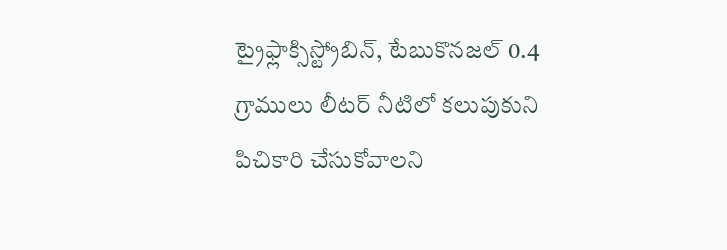ట్రైఫ్లాక్సిస్ట్రోబిన్, టేబుకొనజల్ 0.4 గ్రాములు లీటర్ నీటిలో కలుపుకుని పిచికారి చేసుకోవాలని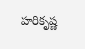హరికృష్ణ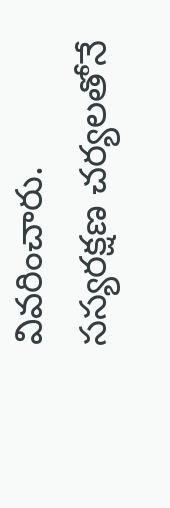వివరించారు.
సస్యరక్షణ చర్యలతోనే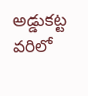అడ్డుకట్ట
వరిలో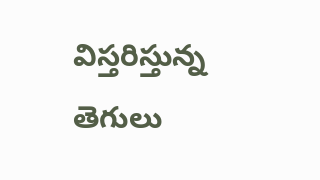విస్తరిస్తున్న తెగులు